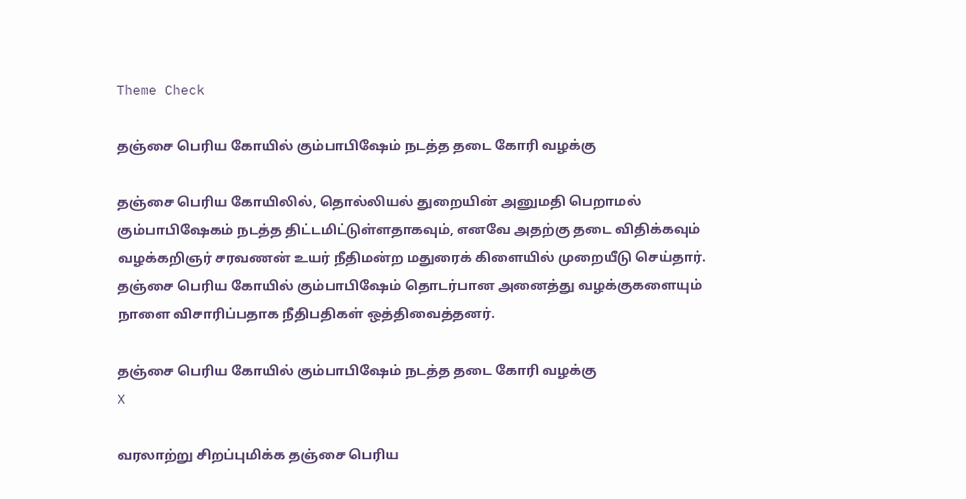Theme Check

தஞ்சை பெரிய கோயில் கும்பாபிஷேம் நடத்த தடை கோரி வழக்கு

தஞ்சை பெரிய கோயிலில், தொல்லியல் துறையின் அனுமதி பெறாமல் கும்பாபிஷேகம் நடத்த திட்டமிட்டுள்ளதாகவும், எனவே அதற்கு தடை விதிக்கவும் வழக்கறிஞர் சரவணன் உயர் நீதிமன்ற மதுரைக் கிளையில் முறையீடு செய்தார். தஞ்சை பெரிய கோயில் கும்பாபிஷேம் தொடர்பான அனைத்து வழக்குகளையும் நாளை விசாரிப்பதாக நீதிபதிகள் ஒத்திவைத்தனர்.

தஞ்சை பெரிய கோயில் கும்பாபிஷேம் நடத்த தடை கோரி வழக்கு
X

வரலாற்று சிறப்புமிக்க தஞ்சை பெரிய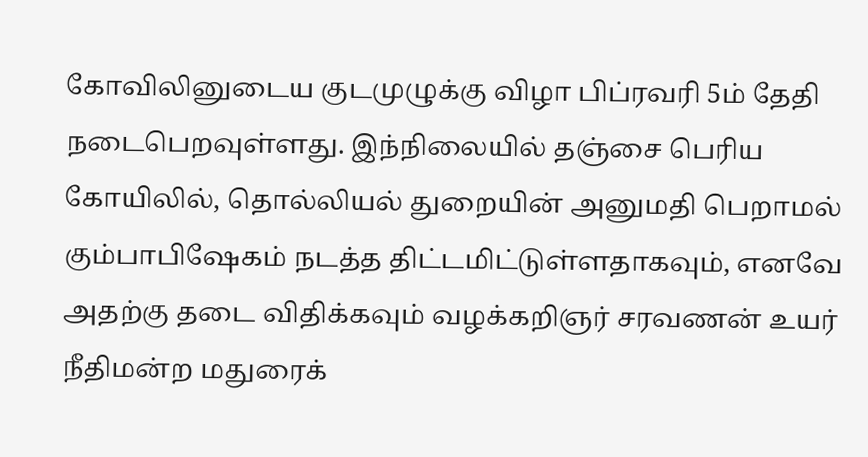கோவிலினுடைய குடமுழுக்கு விழா பிப்ரவரி 5ம் தேதி நடைபெறவுள்ளது. இந்நிலையில் தஞ்சை பெரிய கோயிலில், தொல்லியல் துறையின் அனுமதி பெறாமல் கும்பாபிஷேகம் நடத்த திட்டமிட்டுள்ளதாகவும், எனவே அதற்கு தடை விதிக்கவும் வழக்கறிஞர் சரவணன் உயர் நீதிமன்ற மதுரைக்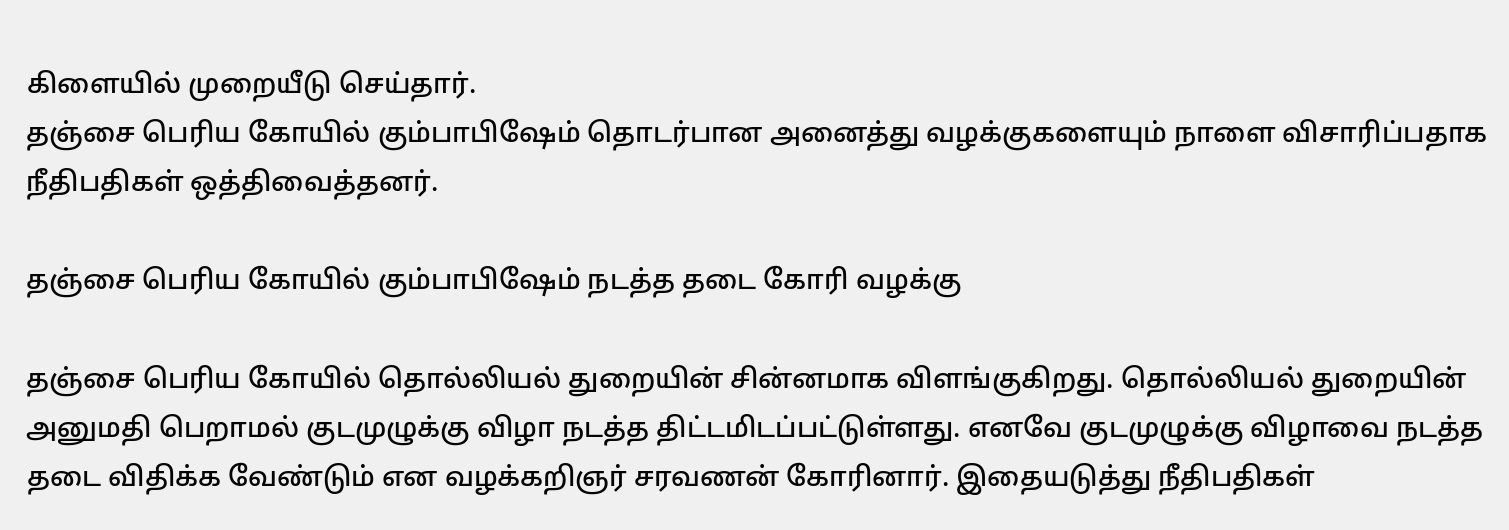கிளையில் முறையீடு செய்தார்.
தஞ்சை பெரிய கோயில் கும்பாபிஷேம் தொடர்பான அனைத்து வழக்குகளையும் நாளை விசாரிப்பதாக நீதிபதிகள் ஒத்திவைத்தனர்.

தஞ்சை பெரிய கோயில் கும்பாபிஷேம் நடத்த தடை கோரி வழக்கு

தஞ்சை பெரிய கோயில் தொல்லியல் துறையின் சின்னமாக விளங்குகிறது. தொல்லியல் துறையின் அனுமதி பெறாமல் குடமுழுக்கு விழா நடத்த திட்டமிடப்பட்டுள்ளது. எனவே குடமுழுக்கு விழாவை நடத்த தடை விதிக்க வேண்டும் என வழக்கறிஞர் சரவணன் கோரினார். இதையடுத்து நீதிபதிகள்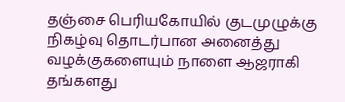தஞ்சை பெரியகோயில் குடமுழுக்கு நிகழ்வு தொடர்பான அனைத்து வழக்குகளையும் நாளை ஆஜராகி தங்களது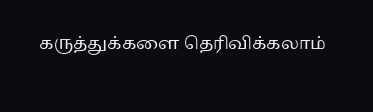கருத்துக்களை தெரிவிக்கலாம்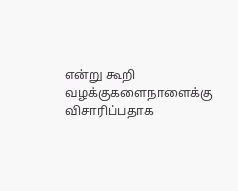என்று கூறி வழக்குகளைநாளைக்கு விசாரிப்பதாக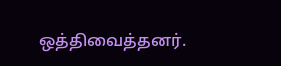ஒத்திவைத்தனர்.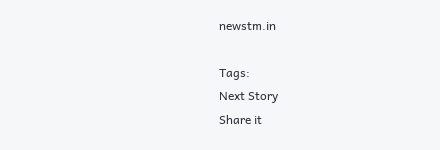newstm.in

Tags:
Next Story
Share it